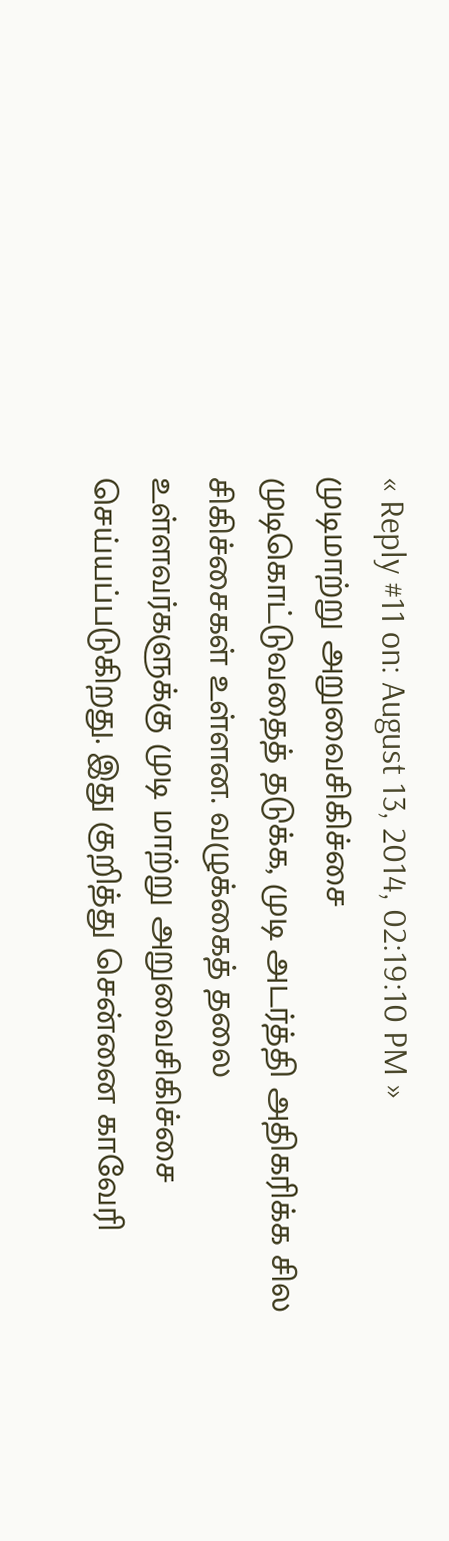« Reply #11 on: August 13, 2014, 02:19:10 PM »
முடிமாற்று அறுவைசிகிச்சை
முடிகொட்டுவதைத் தடுக்க, முடி அடர்த்தி அதிகரிக்க சில சிகிச்சைகள் உள்ளன. வழுக்கைத் தலை உள்ளவர்களுக்கு முடி மாற்று அறுவைசிகிச்சை செய்யப்படுகிறது. இது குறித்து சென்னை காவேரி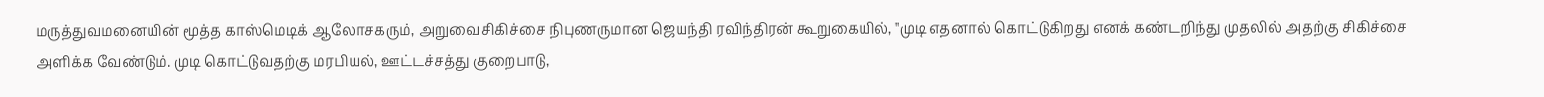மருத்துவமனையின் மூத்த காஸ்மெடிக் ஆலோசகரும், அறுவைசிகிச்சை நிபுணருமான ஜெயந்தி ரவிந்திரன் கூறுகையில், ''முடி எதனால் கொட்டுகிறது எனக் கண்டறிந்து முதலில் அதற்கு சிகிச்சை அளிக்க வேண்டும். முடி கொட்டுவதற்கு மரபியல், ஊட்டச்சத்து குறைபாடு,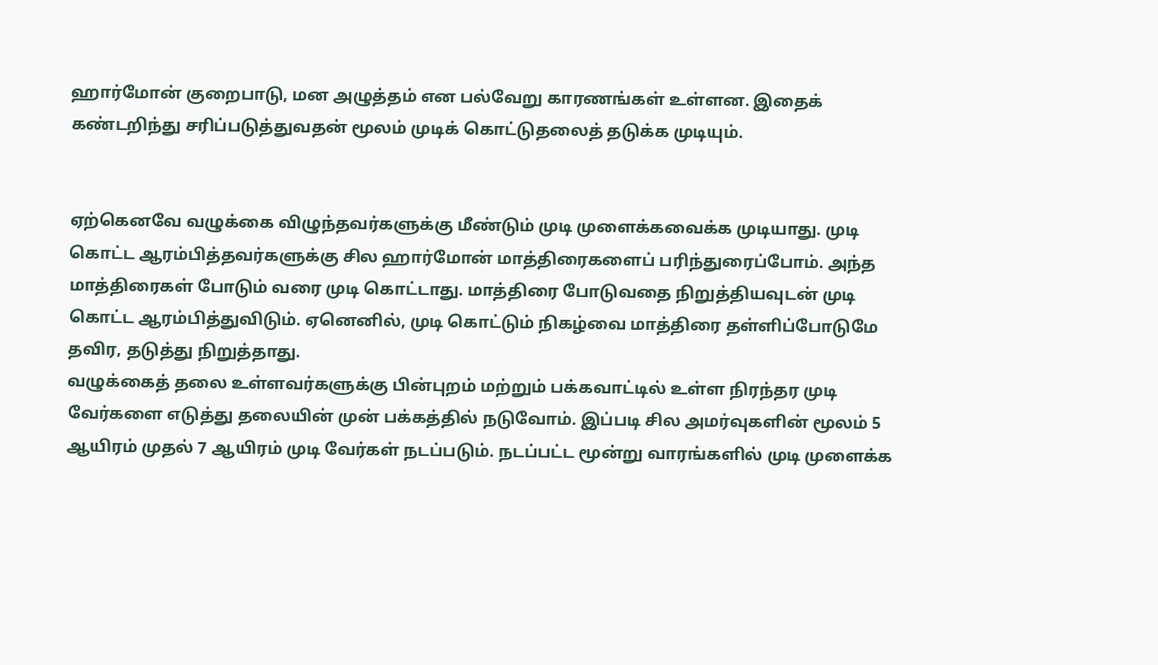ஹார்மோன் குறைபாடு, மன அழுத்தம் என பல்வேறு காரணங்கள் உள்ளன. இதைக் கண்டறிந்து சரிப்படுத்துவதன் மூலம் முடிக் கொட்டுதலைத் தடுக்க முடியும்.


ஏற்கெனவே வழுக்கை விழுந்தவர்களுக்கு மீண்டும் முடி முளைக்கவைக்க முடியாது. முடி கொட்ட ஆரம்பித்தவர்களுக்கு சில ஹார்மோன் மாத்திரைகளைப் பரிந்துரைப்போம். அந்த மாத்திரைகள் போடும் வரை முடி கொட்டாது. மாத்திரை போடுவதை நிறுத்தியவுடன் முடி கொட்ட ஆரம்பித்துவிடும். ஏனெனில், முடி கொட்டும் நிகழ்வை மாத்திரை தள்ளிப்போடுமே தவிர, தடுத்து நிறுத்தாது.
வழுக்கைத் தலை உள்ளவர்களுக்கு பின்புறம் மற்றும் பக்கவாட்டில் உள்ள நிரந்தர முடி வேர்களை எடுத்து தலையின் முன் பக்கத்தில் நடுவோம். இப்படி சில அமர்வுகளின் மூலம் 5 ஆயிரம் முதல் 7 ஆயிரம் முடி வேர்கள் நடப்படும். நடப்பட்ட மூன்று வாரங்களில் முடி முளைக்க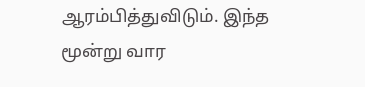ஆரம்பித்துவிடும். இந்த மூன்று வார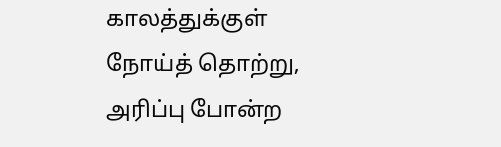காலத்துக்குள் நோய்த் தொற்று, அரிப்பு போன்ற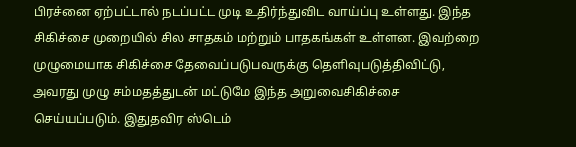பிரச்னை ஏற்பட்டால் நடப்பட்ட முடி உதிர்ந்துவிட வாய்ப்பு உள்ளது. இந்த சிகிச்சை முறையில் சில சாதகம் மற்றும் பாதகங்கள் உள்ளன. இவற்றை முழுமையாக சிகிச்சை தேவைப்படுபவருக்கு தெளிவுபடுத்திவிட்டு, அவரது முழு சம்மதத்துடன் மட்டுமே இந்த அறுவைசிகிச்சை செய்யப்படும். இதுதவிர ஸ்டெம்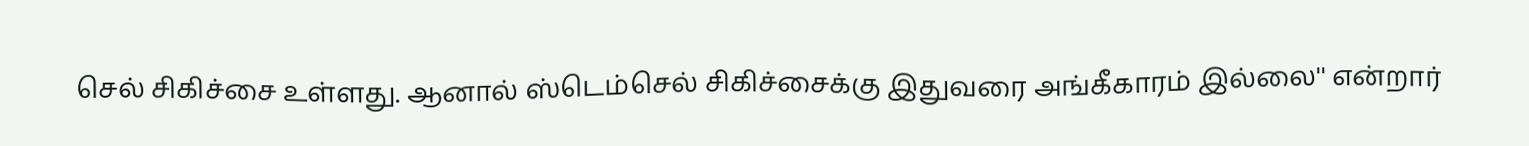செல் சிகிச்சை உள்ளது. ஆனால் ஸ்டெம்செல் சிகிச்சைக்கு இதுவரை அங்கீகாரம் இல்லை'' என்றார்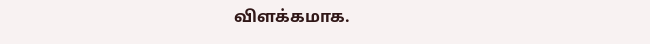விளக்கமாக.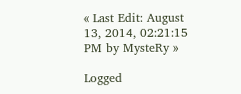« Last Edit: August 13, 2014, 02:21:15 PM by MysteRy »

Logged